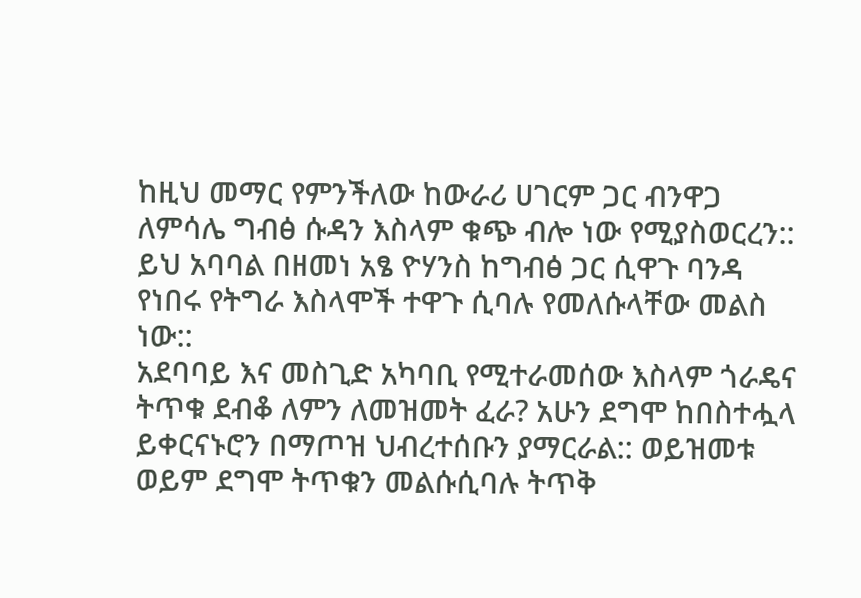ከዚህ መማር የምንችለው ከውራሪ ሀገርም ጋር ብንዋጋ ለምሳሌ ግብፅ ሱዳን እስላም ቁጭ ብሎ ነው የሚያስወርረን:: ይህ አባባል በዘመነ አፄ ዮሃንስ ከግብፅ ጋር ሲዋጉ ባንዳ የነበሩ የትግራ እስላሞች ተዋጉ ሲባሉ የመለሱላቸው መልስ ነው::
አደባባይ እና መስጊድ አካባቢ የሚተራመሰው እስላም ጎራዴና ትጥቁ ደብቆ ለምን ለመዝመት ፈራ? አሁን ደግሞ ከበስተሗላ ይቀርናኑሮን በማጦዝ ህብረተሰቡን ያማርራል:: ወይዝመቱ ወይም ደግሞ ትጥቁን መልሱሲባሉ ትጥቅ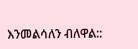እንመልሳለን ብለዋል::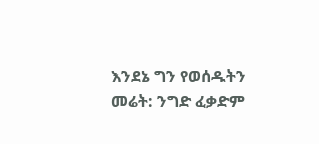እንደኔ ግን የወሰዱትን መሬት: ንግድ ፈቃድም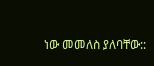ነው መመለስ ያለባቸው::